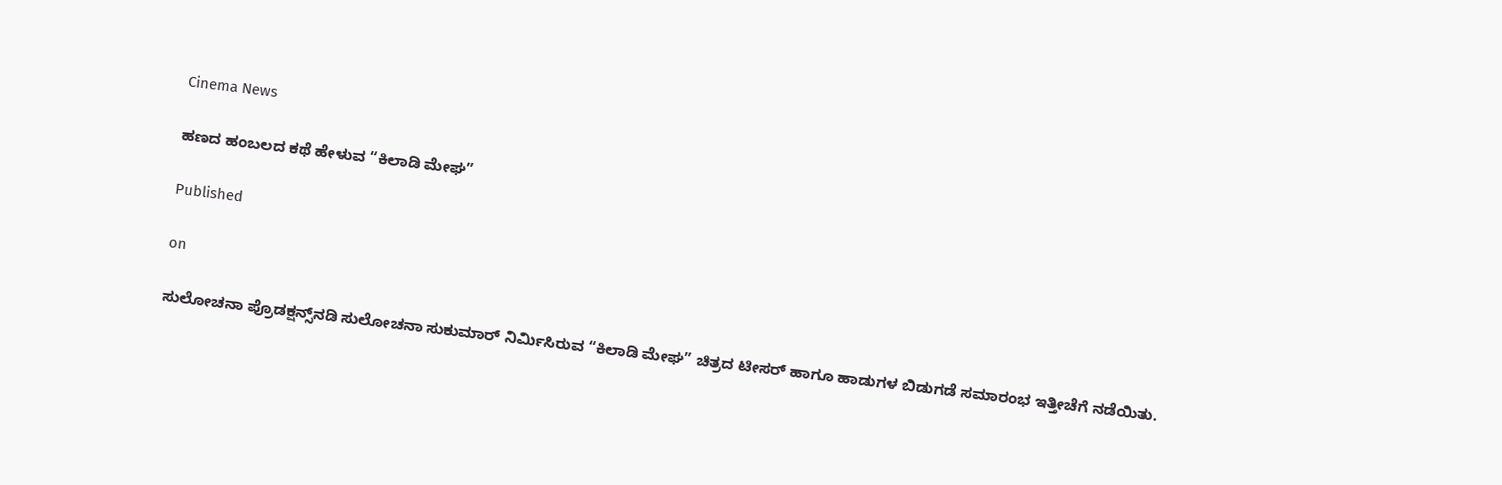Cinema News

ಹಣದ ಹಂಬಲದ ಕಥೆ ಹೇಳುವ “ಕಿಲಾಡಿ ಮೇಘ”

Published

on

ಸುಲೋಚನಾ ಪ್ರೊಡಕ್ಷನ್ಸ್‌ನಡಿ ಸುಲೋಚನಾ ಸುಕುಮಾರ್ ನಿರ್ಮಿಸಿರುವ “ಕಿಲಾಡಿ ಮೇಘ” ಚಿತ್ರದ ಟೀಸರ್ ಹಾಗೂ ಹಾಡುಗಳ ಬಿಡುಗಡೆ ಸಮಾರಂಭ ಇತ್ತೀಚೆಗೆ ನಡೆಯಿತು.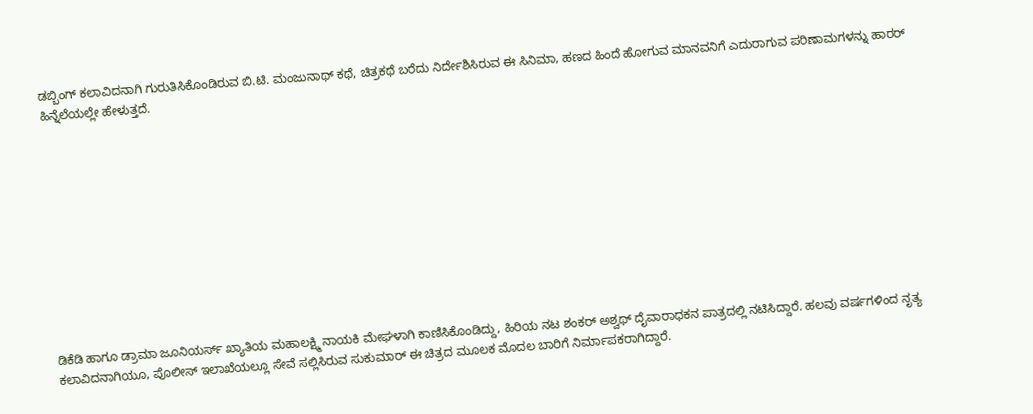ಡಬ್ಬಿಂಗ್ ಕಲಾವಿದನಾಗಿ ಗುರುತಿಸಿಕೊಂಡಿರುವ ಬಿ.ಟಿ. ಮಂಜುನಾಥ್ ಕಥೆ, ಚಿತ್ರಕಥೆ ಬರೆದು ನಿರ್ದೇಶಿಸಿರುವ ಈ ಸಿನಿಮಾ, ಹಣದ ಹಿಂದೆ ಹೋಗುವ ಮಾನವನಿಗೆ ಎದುರಾಗುವ ಪರಿಣಾಮಗಳನ್ನು ಹಾರರ್ ಹಿನ್ನೆಲೆಯಲ್ಲೇ ಹೇಳುತ್ತದೆ.











ಡಿಕೆಡಿ ಹಾಗೂ ಡ್ರಾಮಾ ಜೂನಿಯರ್ಸ್ ಖ್ಯಾತಿಯ ಮಹಾಲಕ್ಷ್ಮಿ ನಾಯಕಿ ಮೇಘಳಾಗಿ ಕಾಣಿಸಿಕೊಂಡಿದ್ದು, ಹಿರಿಯ ನಟ ಶಂಕರ್ ಅಶ್ವಥ್ ದೈವಾರಾಧಕನ ಪಾತ್ರದಲ್ಲಿ ನಟಿಸಿದ್ದಾರೆ. ಹಲವು ವರ್ಷಗಳಿಂದ ನೃತ್ಯ ಕಲಾವಿದನಾಗಿಯೂ, ಪೊಲೀಸ್ ಇಲಾಖೆಯಲ್ಲೂ ಸೇವೆ ಸಲ್ಲಿಸಿರುವ ಸುಕುಮಾರ್ ಈ ಚಿತ್ರದ ಮೂಲಕ ಮೊದಲ ಬಾರಿಗೆ ನಿರ್ಮಾಪಕರಾಗಿದ್ದಾರೆ.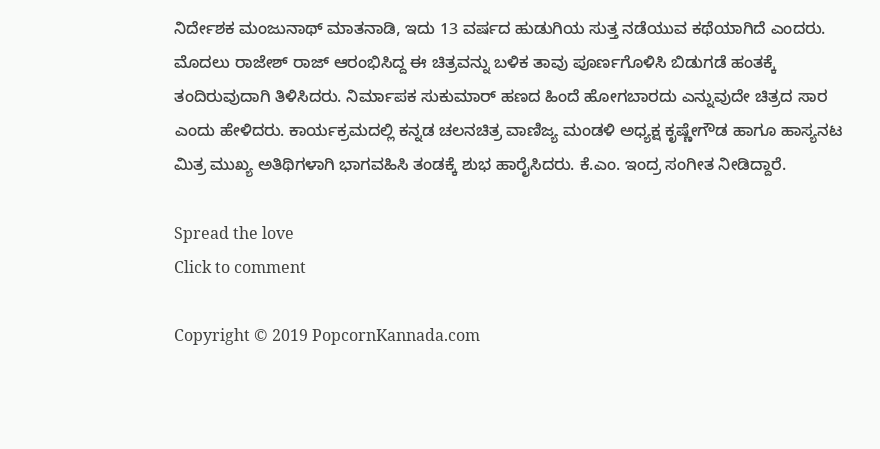ನಿರ್ದೇಶಕ ಮಂಜುನಾಥ್ ಮಾತನಾಡಿ, ಇದು 13 ವರ್ಷದ ಹುಡುಗಿಯ ಸುತ್ತ ನಡೆಯುವ ಕಥೆಯಾಗಿದೆ ಎಂದರು. ಮೊದಲು ರಾಜೇಶ್ ರಾಜ್ ಆರಂಭಿಸಿದ್ದ ಈ ಚಿತ್ರವನ್ನು ಬಳಿಕ ತಾವು ಪೂರ್ಣಗೊಳಿಸಿ ಬಿಡುಗಡೆ ಹಂತಕ್ಕೆ ತಂದಿರುವುದಾಗಿ ತಿಳಿಸಿದರು. ನಿರ್ಮಾಪಕ ಸುಕುಮಾರ್ ಹಣದ ಹಿಂದೆ ಹೋಗಬಾರದು ಎನ್ನುವುದೇ ಚಿತ್ರದ ಸಾರ ಎಂದು ಹೇಳಿದರು. ಕಾರ್ಯಕ್ರಮದಲ್ಲಿ ಕನ್ನಡ ಚಲನಚಿತ್ರ ವಾಣಿಜ್ಯ ಮಂಡಳಿ ಅಧ್ಯಕ್ಷ ಕೃಷ್ಣೇಗೌಡ ಹಾಗೂ ಹಾಸ್ಯನಟ ಮಿತ್ರ ಮುಖ್ಯ ಅತಿಥಿಗಳಾಗಿ ಭಾಗವಹಿಸಿ ತಂಡಕ್ಕೆ ಶುಭ ಹಾರೈಸಿದರು. ಕೆ.ಎಂ. ಇಂದ್ರ ಸಂಗೀತ ನೀಡಿದ್ದಾರೆ.

Spread the love
Click to comment

Copyright © 2019 PopcornKannada.com